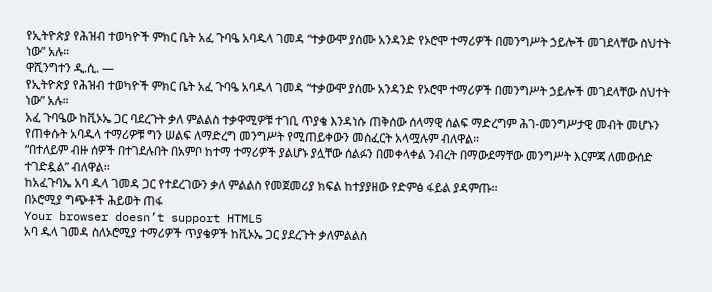የኢትዮጵያ የሕዝብ ተወካዮች ምክር ቤት አፈ ጉባዔ አባዱላ ገመዳ “ተቃውሞ ያሰሙ አንዳንድ የኦሮሞ ተማሪዎች በመንግሥት ኃይሎች መገደላቸው ስህተት ነው” አሉ።
ዋሺንግተን ዲ.ሲ. —
የኢትዮጵያ የሕዝብ ተወካዮች ምክር ቤት አፈ ጉባዔ አባዱላ ገመዳ “ተቃውሞ ያሰሙ አንዳንድ የኦሮሞ ተማሪዎች በመንግሥት ኃይሎች መገደላቸው ስህተት ነው” አሉ።
አፈ ጉባዔው ከቪኦኤ ጋር ባደረጉት ቃለ ምልልስ ተቃዋሚዎቹ ተገቢ ጥያቄ እንዳነሱ ጠቅሰው ሰላማዊ ሰልፍ ማድረግም ሕገ-መንግሥታዊ መብት መሆኑን የጠቀሱት አባዱላ ተማሪዎቹ ግን ሠልፍ ለማድረግ መንግሥት የሚጠይቀውን መስፈርት አላሟሉም ብለዋል።
“በተለይም ብዙ ሰዎች በተገደሉበት በአምቦ ከተማ ተማሪዎች ያልሆኑ ያሏቸው ሰልፉን በመቀላቀል ንብረት በማውደማቸው መንግሥት እርምጃ ለመውሰድ ተገድዷል” ብለዋል፡፡
ከአፈጉባኤ አባ ዱላ ገመዳ ጋር የተደረገውን ቃለ ምልልስ የመጀመሪያ ክፍል ከተያያዘው የድምፅ ፋይል ያዳምጡ፡፡
በኦሮሚያ ግጭቶች ሕይወት ጠፋ
Your browser doesn’t support HTML5
አባ ዱላ ገመዳ ስለኦሮሚያ ተማሪዎች ጥያቄዎች ከቪኦኤ ጋር ያደረጉት ቃለምልልስ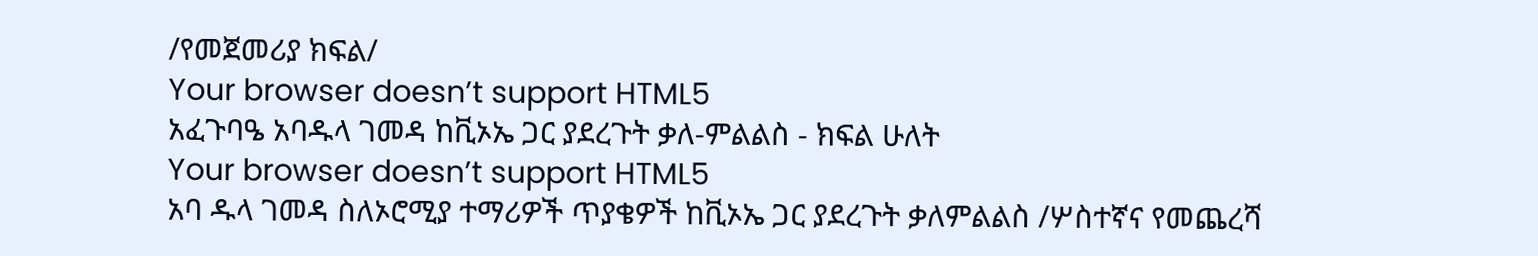/የመጀመሪያ ክፍል/
Your browser doesn’t support HTML5
አፈጉባዔ አባዱላ ገመዳ ከቪኦኤ ጋር ያደረጉት ቃለ-ምልልስ - ክፍል ሁለት
Your browser doesn’t support HTML5
አባ ዱላ ገመዳ ስለኦሮሚያ ተማሪዎች ጥያቄዎች ከቪኦኤ ጋር ያደረጉት ቃለምልልስ /ሦስተኛና የመጨረሻ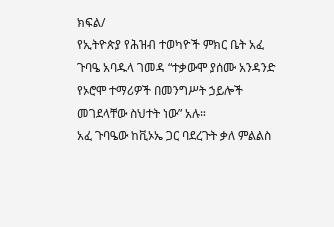ክፍል/
የኢትዮጵያ የሕዝብ ተወካዮች ምክር ቤት አፈ ጉባዔ አባዱላ ገመዳ “ተቃውሞ ያሰሙ አንዳንድ የኦሮሞ ተማሪዎች በመንግሥት ኃይሎች መገደላቸው ስህተት ነው” አሉ።
አፈ ጉባዔው ከቪኦኤ ጋር ባደረጉት ቃለ ምልልስ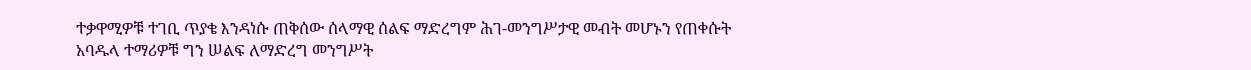ተቃዋሚዎቹ ተገቢ ጥያቄ እንዳነሱ ጠቅሰው ሰላማዊ ሰልፍ ማድረግም ሕገ-መንግሥታዊ መብት መሆኑን የጠቀሱት አባዱላ ተማሪዎቹ ግን ሠልፍ ለማድረግ መንግሥት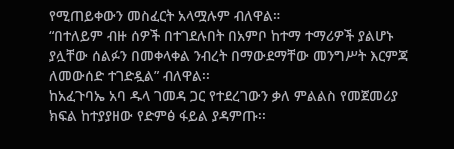የሚጠይቀውን መስፈርት አላሟሉም ብለዋል።
“በተለይም ብዙ ሰዎች በተገደሉበት በአምቦ ከተማ ተማሪዎች ያልሆኑ ያሏቸው ሰልፉን በመቀላቀል ንብረት በማውደማቸው መንግሥት እርምጃ ለመውሰድ ተገድዷል” ብለዋል፡፡
ከአፈጉባኤ አባ ዱላ ገመዳ ጋር የተደረገውን ቃለ ምልልስ የመጀመሪያ ክፍል ከተያያዘው የድምፅ ፋይል ያዳምጡ፡፡